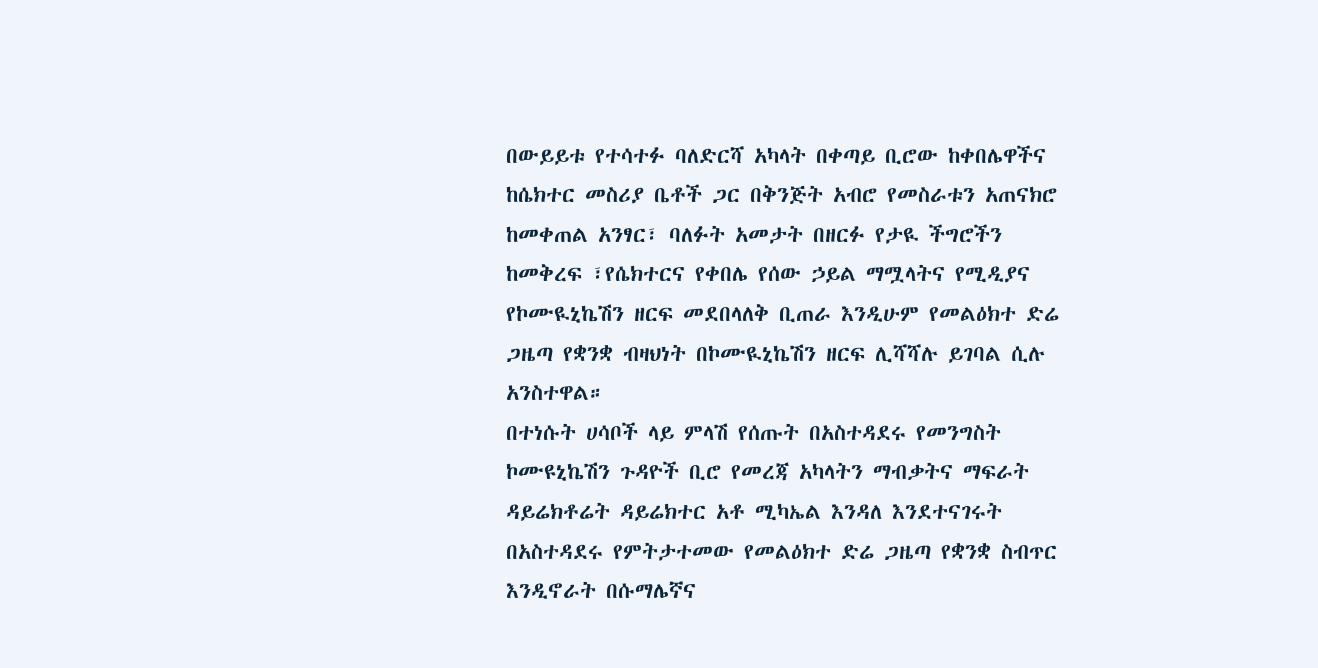በውይይቱ የተሳተፉ ባለድርሻ አካላት በቀጣይ ቢሮው ከቀበሌዋችና ከሴክተር መስሪያ ቤቶች ጋር በቅንጅት አብሮ የመስራቱን አጠናክሮ ከመቀጠል አንፃር፣ ባለፉት አመታት በዘርፉ የታዪ ችግሮችን ከመቅረፍ ፣የሴክተርና የቀበሌ የሰው ኃይል ማሟላትና የሚዲያና የኮሙዪኒኬሽን ዘርፍ መደበላለቅ ቢጠራ እንዲሁም የመልዕክተ ድሬ ጋዜጣ የቋንቋ ብዛህነት በኮሙዪኒኬሽን ዘርፍ ሊሻሻሉ ይገባል ሲሉ አንስተዋል።
በተነሱት ሀሳቦች ላይ ምላሽ የሰጡት በአስተዳደሩ የመንግስት ኮሙዩኒኬሽን ጉዳዮች ቢሮ የመረጃ አካላትን ማብቃትና ማፍራት ዳይሬክቶሬት ዳይሬክተር አቶ ሚካኤል እንዳለ እንደተናገሩት በአስተዳደሩ የምትታተመው የመልዕክተ ድሬ ጋዜጣ የቋንቋ ስብጥር እንዲኖራት በሱማሌኛና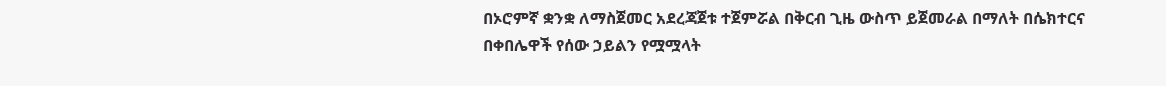በኦሮምኛ ቋንቋ ለማስጀመር አደረጃጀቱ ተጀምሯል በቅርብ ጊዜ ውስጥ ይጀመራል በማለት በሴክተርና በቀበሌዋች የሰው ኃይልን የሟሟላት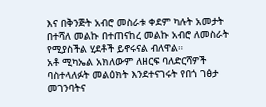እና በቅንጅት አብሮ መስራቱ ቀደም ካሉት አመታት በተሻለ መልኩ በተጠናከረ መልኩ አብሮ ለመስራት የሚያስችል ሂደቶች ይኖሩናል ብለዋል።
አቶ ሚካኤል አክለውም ለዘርፍ ባለድርሻዎች ባስተላለፉት መልዕክት እንደተናገሩት የበጎ ገፅታ መገንባትና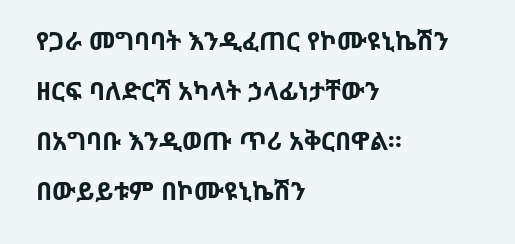የጋራ መግባባት እንዲፈጠር የኮሙዩኒኬሽን ዘርፍ ባለድርሻ አካላት ኃላፊነታቸውን በአግባቡ እንዲወጡ ጥሪ አቅርበዋል። በውይይቱም በኮሙዩኒኬሽን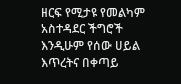ዘርፍ የሚታዩ የመልካም አስተዳደር ችግሮች እንዲሁም የሰው ሀይል እጥረትና በቀጣይ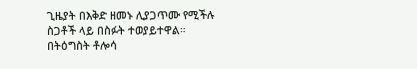ጊዜያት በእቅድ ዘመኑ ሊያጋጥሙ የሚችሉ ስጋቶች ላይ በስፉት ተወያይተዋል።
በትዕግስት ቶሎሳ